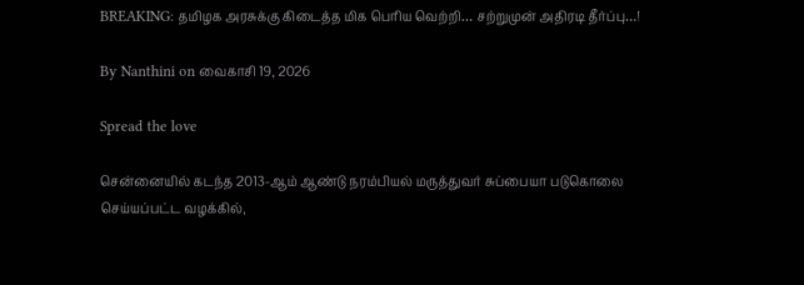BREAKING: தமிழக அரசுக்கு கிடைத்த மிக பெரிய வெற்றி… சற்றுமுன் அதிரடி தீர்ப்பு…!

By Nanthini on வைகாசி 19, 2026

Spread the love

சென்னையில் கடந்த 2013-ஆம் ஆண்டு நரம்பியல் மருத்துவர் சுப்பையா படுகொலை செய்யப்பட்ட வழக்கில்,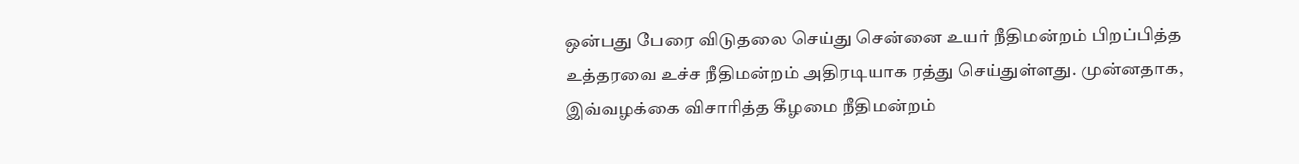ஒன்பது பேரை விடுதலை செய்து சென்னை உயர் நீதிமன்றம் பிறப்பித்த உத்தரவை உச்ச நீதிமன்றம் அதிரடியாக ரத்து செய்துள்ளது. முன்னதாக, இவ்வழக்கை விசாரித்த கீழமை நீதிமன்றம்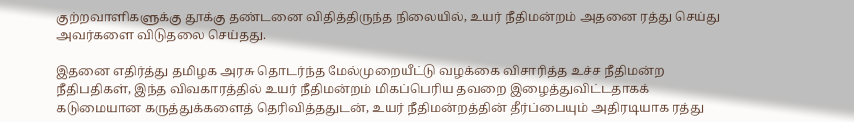குற்றவாளிகளுக்கு தூக்கு தண்டனை விதித்திருந்த நிலையில், உயர் நீதிமன்றம் அதனை ரத்து செய்து அவர்களை விடுதலை செய்தது.

இதனை எதிர்த்து தமிழக அரசு தொடர்ந்த மேல்முறையீட்டு வழக்கை விசாரித்த உச்ச நீதிமன்ற நீதிபதிகள், இந்த விவகாரத்தில் உயர் நீதிமன்றம் மிகப்பெரிய தவறை இழைத்துவிட்டதாகக் கடுமையான கருத்துக்களைத் தெரிவித்ததுடன், உயர் நீதிமன்றத்தின் தீர்ப்பையும் அதிரடியாக ரத்து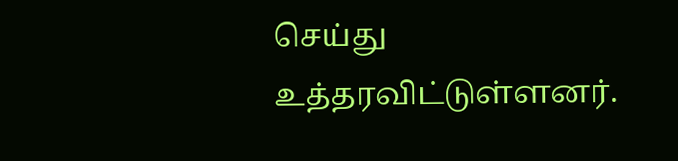செய்து உத்தரவிட்டுள்ளனர்.